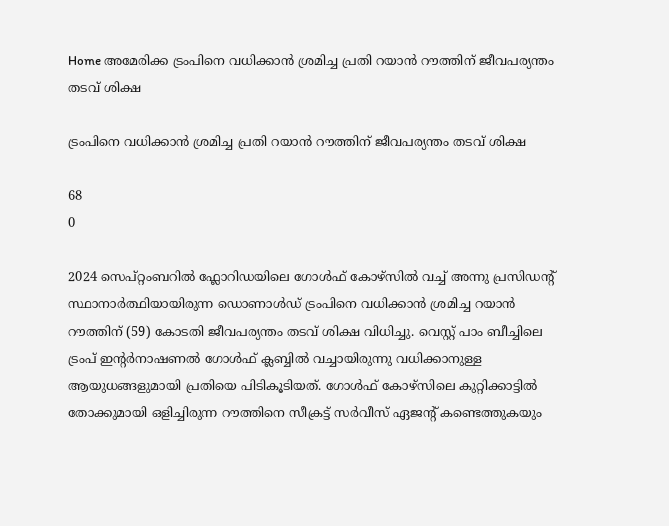Home അമേരിക്ക ട്രംപിനെ വധിക്കാൻ ശ്രമിച്ച പ്രതി റയാൻ റൗത്തിന് ജീവപര്യന്തം തടവ് ശിക്ഷ

ട്രംപിനെ വധിക്കാൻ ശ്രമിച്ച പ്രതി റയാൻ റൗത്തിന് ജീവപര്യന്തം തടവ് ശിക്ഷ

68
0

2024 സെപ്റ്റംബറിൽ ഫ്ലോറിഡയിലെ ഗോൾഫ് കോഴ്സിൽ വച്ച് അന്നു പ്രസിഡന്റ് സ്ഥാനാർത്ഥിയായിരുന്ന ഡൊണാൾഡ് ട്രംപിനെ വധിക്കാൻ ശ്രമിച്ച റയാൻ റൗത്തിന് (59) കോടതി ജീവപര്യന്തം തടവ് ശിക്ഷ വിധിച്ചു. വെസ്റ്റ് പാം ബീച്ചിലെ ട്രംപ് ഇന്റർനാഷണൽ ഗോൾഫ് ക്ലബ്ബിൽ വച്ചായിരുന്നു വധിക്കാനുള്ള ആയുധങ്ങളുമായി പ്രതിയെ പിടികൂടിയത്. ഗോൾഫ് കോഴ്സിലെ കുറ്റിക്കാട്ടിൽ തോക്കുമായി ഒളിച്ചിരുന്ന റൗത്തിനെ സീക്രട്ട് സർവീസ് ഏജന്റ് കണ്ടെത്തുകയും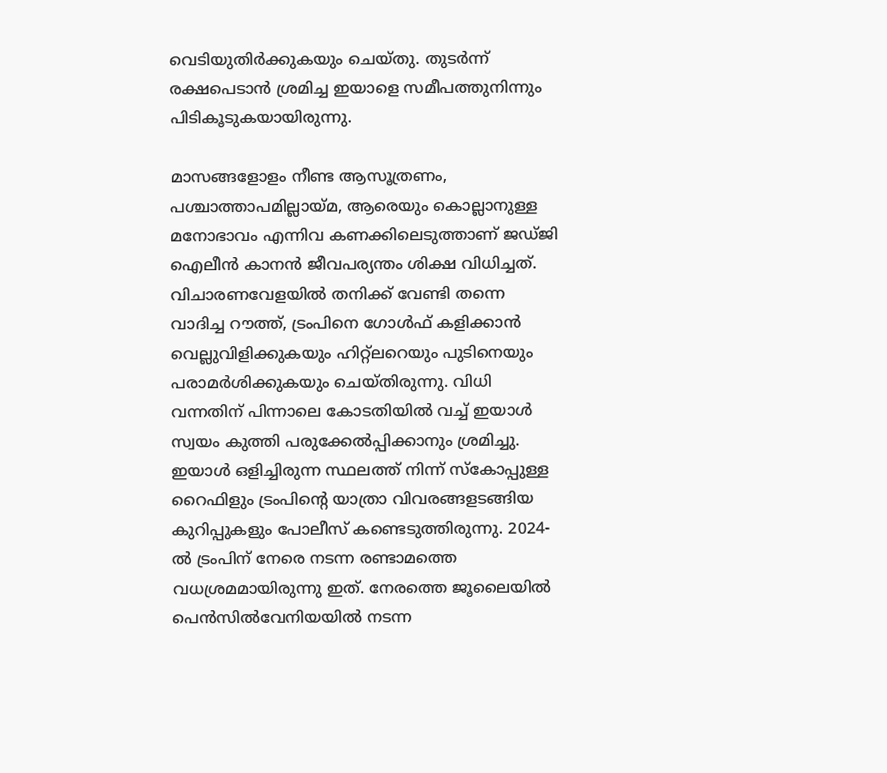വെടിയുതിർക്കുകയും ചെയ്തു. തുടർന്ന് രക്ഷപെടാൻ ശ്രമിച്ച ഇയാളെ സമീപത്തുനിന്നും പിടികൂടുകയായിരുന്നു.

മാസങ്ങളോളം നീണ്ട ആസൂത്രണം, പശ്ചാത്താപമില്ലായ്മ, ആരെയും കൊല്ലാനുള്ള മനോഭാവം എന്നിവ കണക്കിലെടുത്താണ് ജഡ്ജി ഐലീൻ കാനൻ ജീവപര്യന്തം ശിക്ഷ വിധിച്ചത്. വിചാരണവേളയിൽ തനിക്ക് വേണ്ടി തന്നെ വാദിച്ച റൗത്ത്, ട്രംപിനെ ഗോൾഫ് കളിക്കാൻ വെല്ലുവിളിക്കുകയും ഹിറ്റ്‌ലറെയും പുടിനെയും പരാമർശിക്കുകയും ചെയ്തിരുന്നു. വിധി വന്നതിന് പിന്നാലെ കോടതിയിൽ വച്ച് ഇയാൾ സ്വയം കുത്തി പരുക്കേൽപ്പിക്കാനും ശ്രമിച്ചു. ഇയാൾ ഒളിച്ചിരുന്ന സ്ഥലത്ത് നിന്ന് സ്കോപ്പുള്ള റൈഫിളും ട്രംപിന്റെ യാത്രാ വിവരങ്ങളടങ്ങിയ കുറിപ്പുകളും പോലീസ് കണ്ടെടുത്തിരുന്നു. 2024-ൽ ട്രംപിന് നേരെ നടന്ന രണ്ടാമത്തെ വധശ്രമമായിരുന്നു ഇത്. നേരത്തെ ജൂലൈയിൽ പെൻസിൽവേനിയയിൽ നടന്ന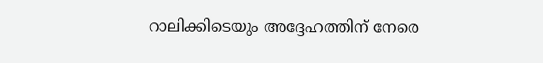റാലിക്കിടെയും അദ്ദേഹത്തിന് നേരെ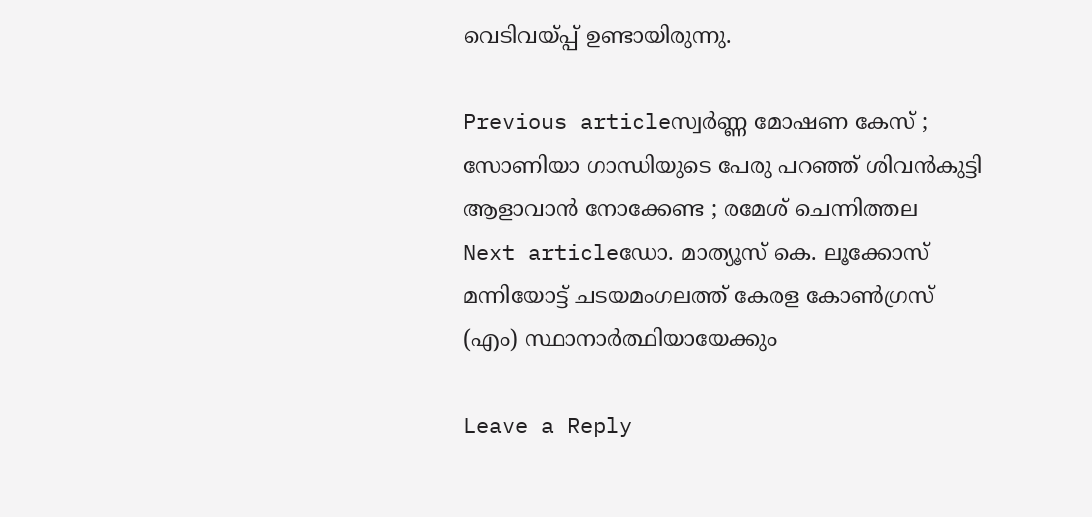വെടിവയ്പ്പ് ഉണ്ടായിരുന്നു.

Previous articleസ്വര്‍ണ്ണ മോഷണ കേസ് ; സോണിയാ ഗാന്ധിയുടെ പേരു പറഞ്ഞ് ശിവന്‍‌കുട്ടി ആളാവാന്‍ നോക്കേണ്ട ; രമേശ് ചെന്നിത്തല
Next articleഡോ. മാത്യൂസ് കെ. ലൂക്കോസ് മന്നിയോട്ട് ചടയമംഗലത്ത് കേരള കോണ്‍ഗ്രസ് (എം) സ്ഥാനാര്‍ത്ഥിയായേക്കും

Leave a Reply